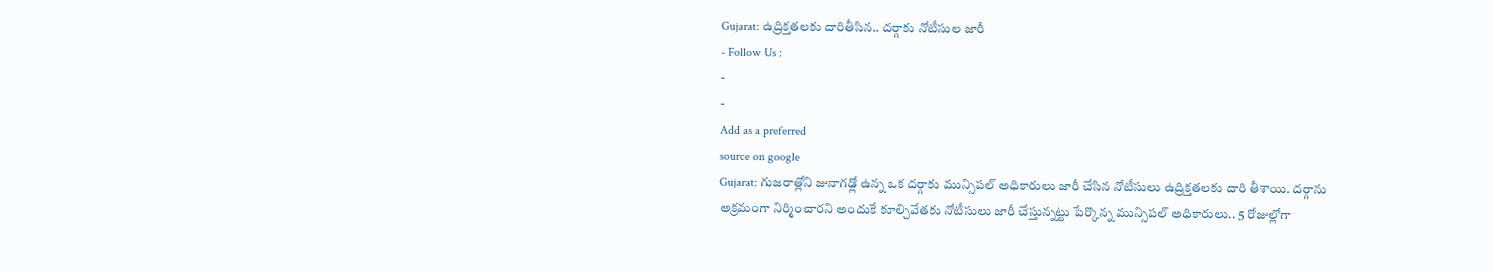Gujarat: ఉద్రిక్తతలకు దారితీసిన.. దర్గాకు నోటీసుల జారీ
- Follow Us :
-
-
Add as a preferred
source on google
Gujarat: గుజరాత్లోని జునాగఢ్లో ఉన్న ఒక దర్గాకు మున్సిపల్ అధికారులు జారీ చేసిన నోటీసులు ఉద్రిక్తతలకు దారి తీశాయి. దర్గాను అక్రమంగా నిర్మించారని అందుకే కూల్చివేతకు నోటీసులు జారీ చేస్తున్నట్టు పేర్కొన్న మున్సిపల్ అధికారులు.. 5 రోజుల్లోగా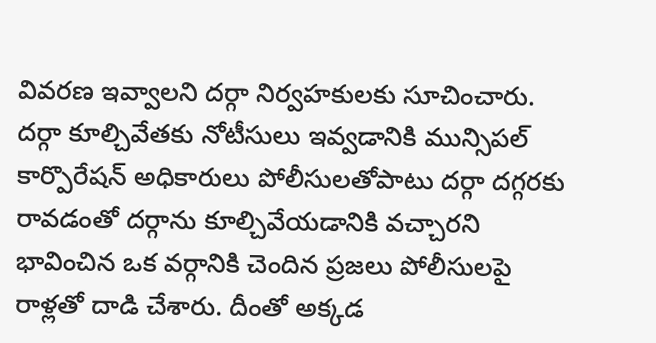వివరణ ఇవ్వాలని దర్గా నిర్వహకులకు సూచించారు. దర్గా కూల్చివేతకు నోటీసులు ఇవ్వడానికి మున్సిపల్ కార్పొరేషన్ అధికారులు పోలీసులతోపాటు దర్గా దగ్గరకు రావడంతో దర్గాను కూల్చివేయడానికి వచ్చారని భావించిన ఒక వర్గానికి చెందిన ప్రజలు పోలీసులపై రాళ్లతో దాడి చేశారు. దీంతో అక్కడ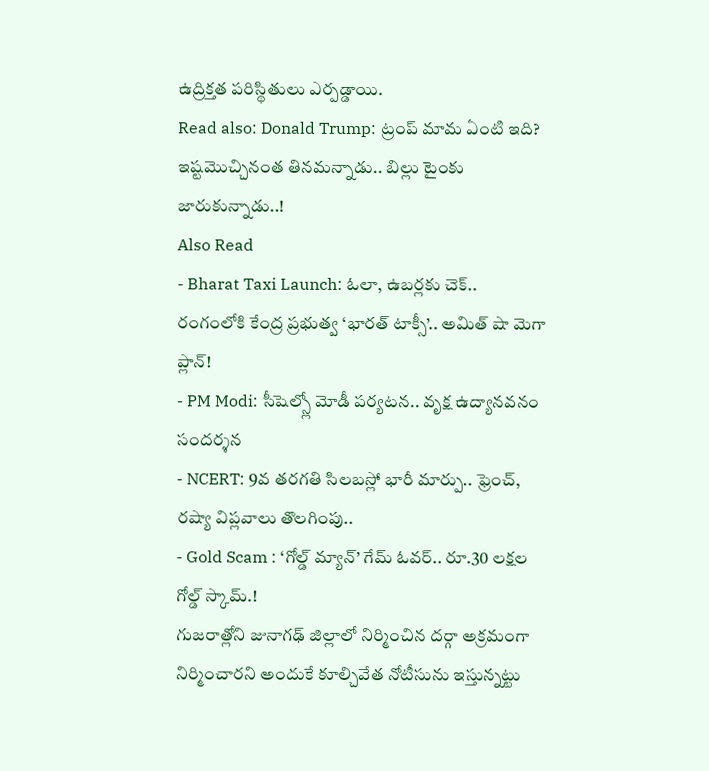ఉద్రిక్తత పరిస్థితులు ఎర్పడ్డాయి.
Read also: Donald Trump: ట్రంప్ మామ ఏంటి ఇది? ఇష్టమొచ్చినంత తినమన్నాడు.. బిల్లు టైంకు జారుకున్నాడు..!
Also Read
- Bharat Taxi Launch: ఓలా, ఉబర్లకు చెక్.. రంగంలోకి కేంద్ర ప్రభుత్వ ‘భారత్ టాక్సీ’.. అమిత్ షా మెగా ప్లాన్!
- PM Modi: సీషెల్స్లో మోడీ పర్యటన.. వృక్ష ఉద్యానవనం సందర్శన
- NCERT: 9వ తరగతి సిలబస్లో భారీ మార్పు.. ఫ్రెంచ్, రష్యా విప్లవాలు తొలగింపు..
- Gold Scam : ‘గోల్డ్ మ్యాన్’ గేమ్ ఓవర్.. రూ.30 లక్షల గోల్డ్ స్కామ్.!
గుజరాత్లోని జునాగఢ్ జిల్లాలో నిర్మించిన దర్గా అక్రమంగా నిర్మించారని అందుకే కూల్చివేత నోటీసును ఇస్తున్నట్టు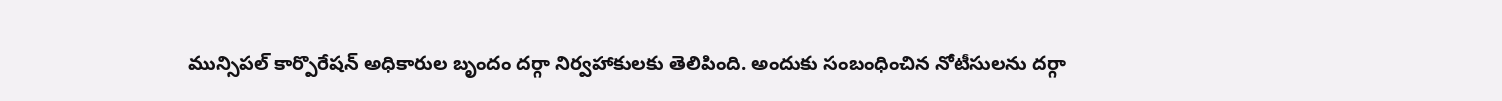మున్సిపల్ కార్పొరేషన్ అధికారుల బృందం దర్గా నిర్వహాకులకు తెలిపింది. అందుకు సంబంధించిన నోటీసులను దర్గా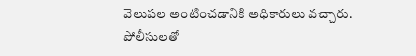వెలుపల అంటించడానికి అధికారులు వచ్చారు. పోలీసులతో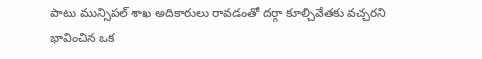పాటు మున్సిపల్ శాఖ అదికారులు రావడంతో దర్గా కూల్చివేతకు వచ్చరని భావించిన ఒక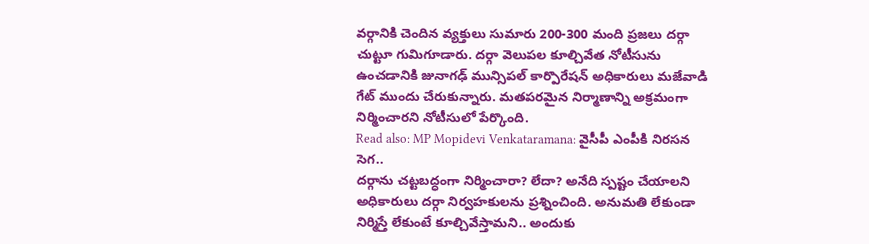వర్గానికి చెందిన వ్యక్తులు సుమారు 200-300 మంది ప్రజలు దర్గా చుట్టూ గుమిగూడారు. దర్గా వెలుపల కూల్చివేత నోటీసును ఉంచడానికి జునాగఢ్ మున్సిపల్ కార్పొరేషన్ అధికారులు మజేవాడి గేట్ ముందు చేరుకున్నారు. మతపరమైన నిర్మాణాన్ని అక్రమంగా నిర్మించారని నోటీసులో పేర్కొంది.
Read also: MP Mopidevi Venkataramana: వైసీపీ ఎంపీకి నిరసన సెగ..
దర్గాను చట్టబద్ధంగా నిర్మించారా? లేదా? అనేది స్పష్టం చేయాలని అధికారులు దర్గా నిర్వహకులను ప్రశ్నించింది. అనుమతి లేకుండా నిర్మిస్తే లేకుంటే కూల్చివేస్తామని.. అందుకు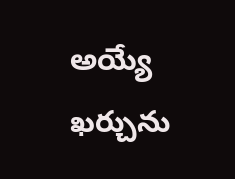అయ్యే ఖర్చును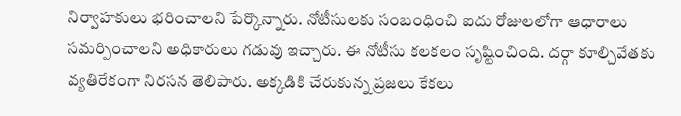నిర్వాహకులు భరించాలని పేర్కొన్నారు. నోటీసులకు సంబంధించి ఐదు రోజులలోగా ఆధారాలు సమర్పించాలని అధికారులు గడువు ఇచ్చారు. ఈ నోటీసు కలకలం సృష్టించింది. దర్గా కూల్చివేతకు వ్యతిరేకంగా నిరసన తెలిపారు. అక్కడికి చేరుకున్న ప్రజలు కేకలు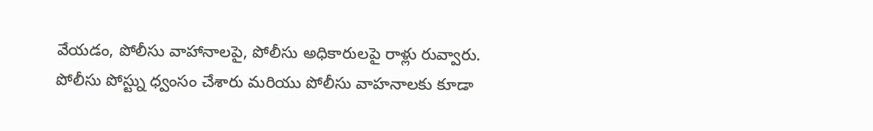వేయడం, పోలీసు వాహానాలపై, పోలీసు అధికారులపై రాళ్లు రువ్వారు. పోలీసు పోస్ట్ను ధ్వంసం చేశారు మరియు పోలీసు వాహనాలకు కూడా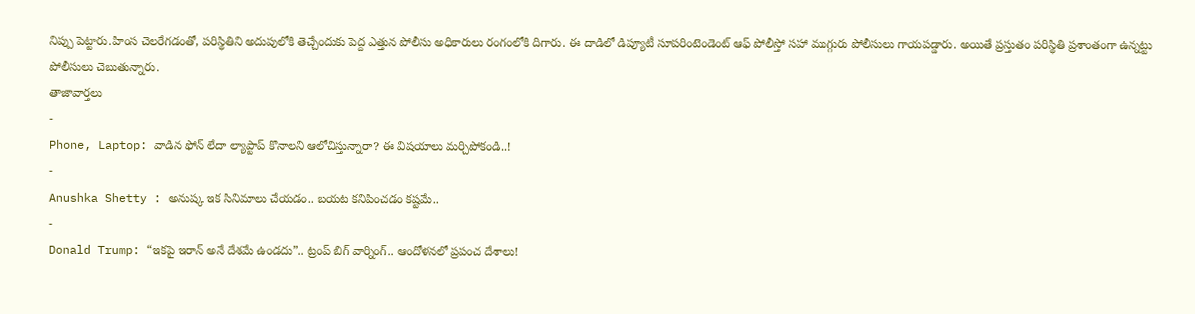నిప్పు పెట్టారు.హింస చెలరేగడంతో, పరిస్థితిని అదుపులోకి తెచ్చేందుకు పెద్ద ఎత్తున పోలీసు అధికారులు రంగంలోకి దిగారు. ఈ దాడిలో డిప్యూటీ సూపరింటెండెంట్ ఆఫ్ పోలీస్తో సహా ముగ్గురు పోలీసులు గాయపడ్డారు. అయితే ప్రస్తుతం పరిస్థితి ప్రశాంతంగా ఉన్నట్టు పోలీసులు చెబుతున్నారు.
తాజావార్తలు
-
Phone, Laptop: వాడిన ఫోన్ లేదా ల్యాప్టాప్ కొనాలని ఆలోచిస్తున్నారా? ఈ విషయాలు మర్చిపోకండి..!
-
Anushka Shetty : అనుష్క ఇక సినిమాలు చేయడం.. బయట కనిపించడం కష్టమే..
-
Donald Trump: “ఇకపై ఇరాన్ అనే దేశమే ఉండదు”.. ట్రంప్ బిగ్ వార్నింగ్.. ఆందోళనలో ప్రపంచ దేశాలు!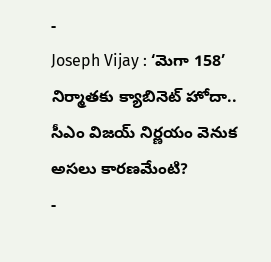-
Joseph Vijay : ‘మెగా 158’ నిర్మాతకు క్యాబినెట్ హోదా.. సీఎం విజయ్ నిర్ణయం వెనుక అసలు కారణమేంటి?
-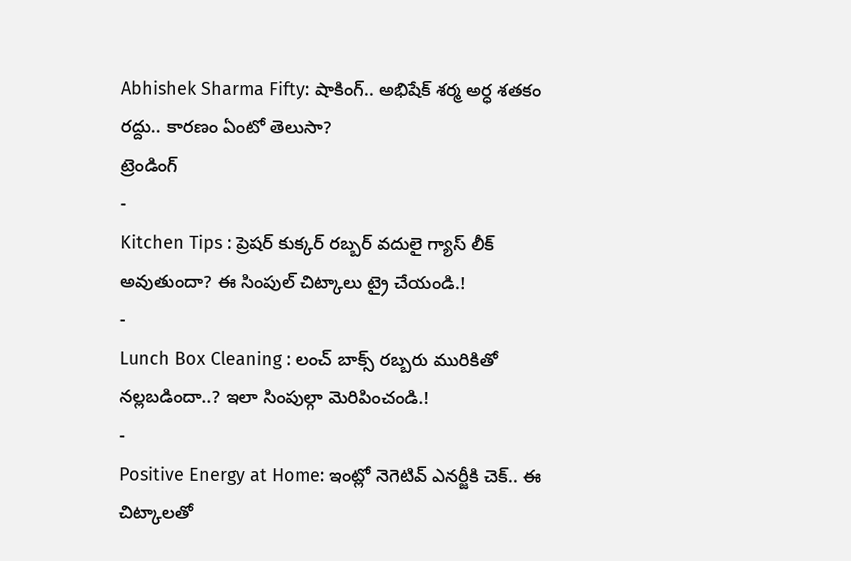Abhishek Sharma Fifty: షాకింగ్.. అభిషేక్ శర్మ అర్ధ శతకం రద్దు.. కారణం ఏంటో తెలుసా?
ట్రెండింగ్
-
Kitchen Tips : ప్రెషర్ కుక్కర్ రబ్బర్ వదులై గ్యాస్ లీక్ అవుతుందా? ఈ సింపుల్ చిట్కాలు ట్రై చేయండి.!
-
Lunch Box Cleaning : లంచ్ బాక్స్ రబ్బరు మురికితో నల్లబడిందా..? ఇలా సింపుల్గా మెరిపించండి.!
-
Positive Energy at Home: ఇంట్లో నెగెటివ్ ఎనర్జీకి చెక్.. ఈ చిట్కాలతో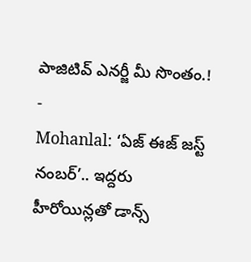పాజిటివ్ ఎనర్జీ మీ సొంతం.!
-
Mohanlal: ‘ఏజ్ ఈజ్ జస్ట్ నంబర్’.. ఇద్దరు హీరోయిన్లతో డాన్స్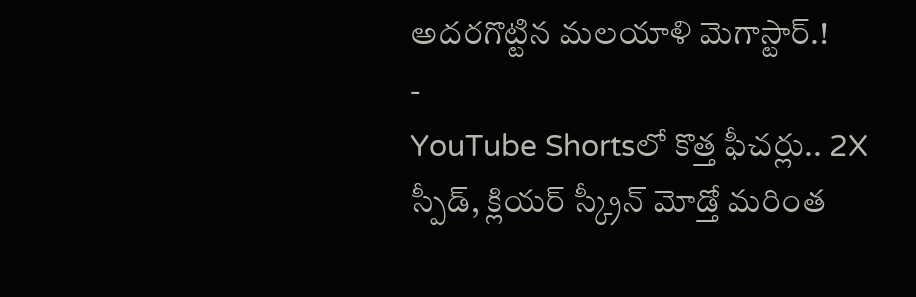అదరగొట్టిన మలయాళి మెగాస్టార్.!
-
YouTube Shortsలో కొత్త ఫీచర్లు.. 2X స్పీడ్, క్లియర్ స్క్రీన్ మోడ్తో మరింత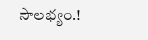సౌలభ్యం.!